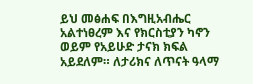ይህ መፅሐፍ በእግዚአብሔር አልተነፀረም እና የክርስቲያን ካኖን ወይም የአይሁድ ታናክ ክፍል አይደለም። ለታሪክና ለጥናት ዓላማ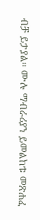ብቻ ይታያል። ሙሉ ማብራሪያን ይመልከቱ መጽሐፈ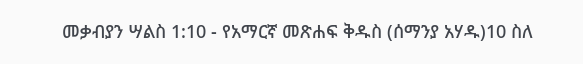መቃብያን ሣልስ 1:10 - የአማርኛ መጽሐፍ ቅዱስ (ሰማንያ አሃዱ)10 ስለ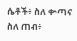ሴቶች፥ ስለ ቍጣና ስለ ጠብ፥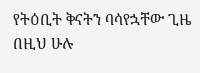የትዕቢት ቅናትን ባሳየኋቸው ጊዜ በዚህ ሁሉ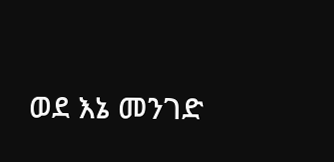ወደ እኔ መንገድ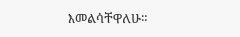እመልሳቸዋለሁ።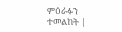ምዕራፉን ተመልከት |